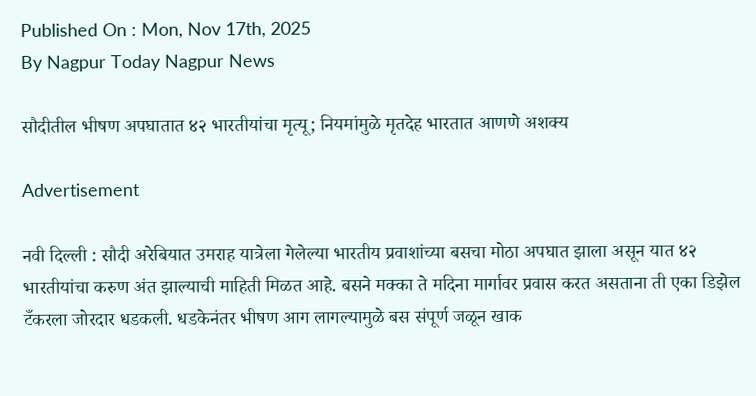Published On : Mon, Nov 17th, 2025
By Nagpur Today Nagpur News

सौदीतील भीषण अपघातात ४२ भारतीयांचा मृत्यू; नियमांमुळे मृतदेह भारतात आणणे अशक्य

Advertisement

नवी दिल्ली : सौदी अरेबियात उमराह यात्रेला गेलेल्या भारतीय प्रवाशांच्या बसचा मोठा अपघात झाला असून यात ४२ भारतीयांचा करुण अंत झाल्याची माहिती मिळत आहे. बसने मक्का ते मदिना मार्गावर प्रवास करत असताना ती एका डिझेल टँकरला जोरदार धडकली. धडकेनंतर भीषण आग लागल्यामुळे बस संपूर्ण जळून खाक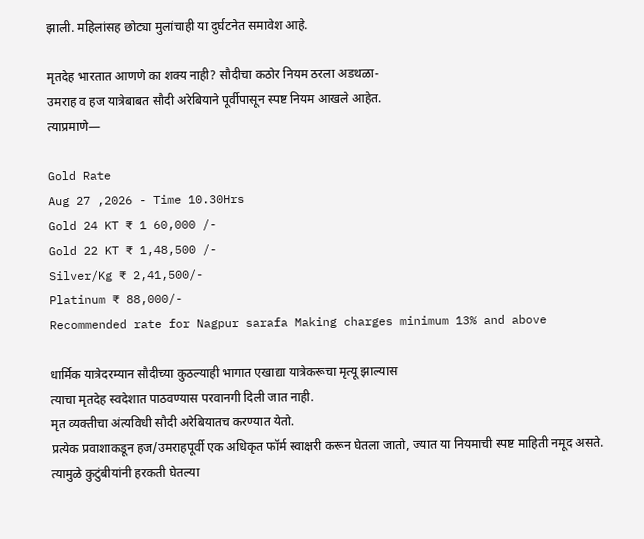झाली. महिलांसह छोट्या मुलांचाही या दुर्घटनेत समावेश आहे.

मृतदेह भारतात आणणे का शक्य नाही? सौदीचा कठोर नियम ठरला अडथळा-
उमराह व हज यात्रेबाबत सौदी अरेबियाने पूर्वीपासून स्पष्ट नियम आखले आहेत.
त्याप्रमाणे—

Gold Rate
Aug 27 ,2026 - Time 10.30Hrs
Gold 24 KT ₹ 1 60,000 /-
Gold 22 KT ₹ 1,48,500 /-
Silver/Kg ₹ 2,41,500/-
Platinum ₹ 88,000/-
Recommended rate for Nagpur sarafa Making charges minimum 13% and above

धार्मिक यात्रेदरम्यान सौदीच्या कुठल्याही भागात एखाद्या यात्रेकरूचा मृत्यू झाल्यास
त्याचा मृतदेह स्वदेशात पाठवण्यास परवानगी दिली जात नाही.
मृत व्यक्तीचा अंत्यविधी सौदी अरेबियातच करण्यात येतो.
प्रत्येक प्रवाशाकडून हज/उमराहपूर्वी एक अधिकृत फॉर्म स्वाक्षरी करून घेतला जातो, ज्यात या नियमाची स्पष्ट माहिती नमूद असते.
त्यामुळे कुटुंबीयांनी हरकती घेतल्या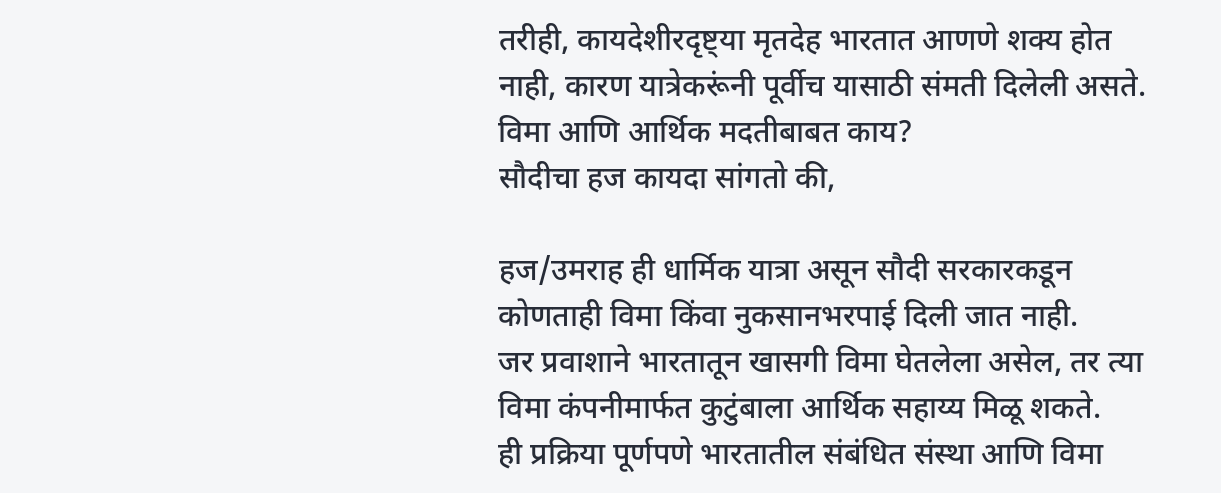तरीही, कायदेशीरदृष्ट्या मृतदेह भारतात आणणे शक्य होत नाही, कारण यात्रेकरूंनी पूर्वीच यासाठी संमती दिलेली असते.
विमा आणि आर्थिक मदतीबाबत काय?
सौदीचा हज कायदा सांगतो की,

हज/उमराह ही धार्मिक यात्रा असून सौदी सरकारकडून कोणताही विमा किंवा नुकसानभरपाई दिली जात नाही.
जर प्रवाशाने भारतातून खासगी विमा घेतलेला असेल, तर त्या विमा कंपनीमार्फत कुटुंबाला आर्थिक सहाय्य मिळू शकते.
ही प्रक्रिया पूर्णपणे भारतातील संबंधित संस्था आणि विमा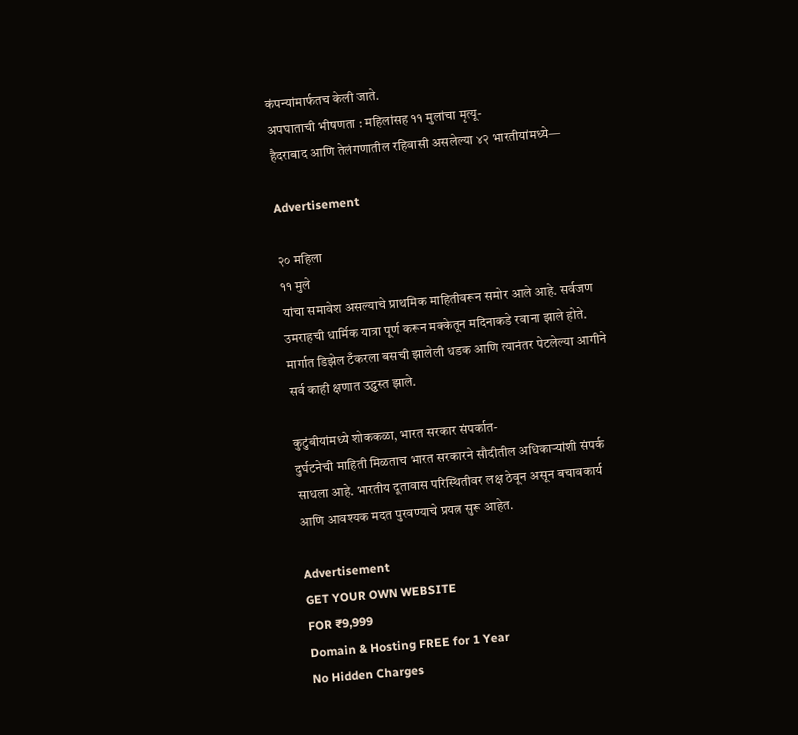कंपन्यांमार्फतच केली जाते.
अपघाताची भीषणता : महिलांसह ११ मुलांचा मृत्यू-
हैदराबाद आणि तेलंगणातील रहिवासी असलेल्या ४२ भारतीयांमध्ये—

Advertisement

२० महिला
११ मुले
यांचा समावेश असल्याचे प्राथमिक माहितीवरून समोर आले आहे. सर्वजण उमराहची धार्मिक यात्रा पूर्ण करून मक्केतून मदिनाकडे रवाना झाले होते. मार्गात डिझेल टँकरला बसची झालेली धडक आणि त्यानंतर पेटलेल्या आगीने सर्व काही क्षणात उद्ध्वस्त झाले.

कुटुंबीयांमध्ये शोककळा, भारत सरकार संपर्कात-
दुर्घटनेची माहिती मिळताच भारत सरकारने सौदीतील अधिकाऱ्यांशी संपर्क साधला आहे. भारतीय दूतावास परिस्थितीवर लक्ष ठेवून असून बचावकार्य आणि आवश्यक मदत पुरवण्याचे प्रयत्न सुरू आहेत.

Advertisement
GET YOUR OWN WEBSITE
FOR ₹9,999
Domain & Hosting FREE for 1 Year
No Hidden Charges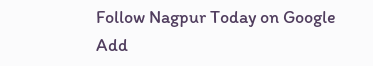Follow Nagpur Today on Google
Add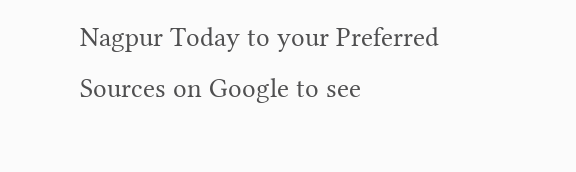Nagpur Today to your Preferred Sources on Google to see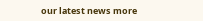our latest news more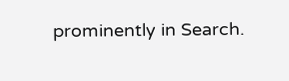prominently in Search.